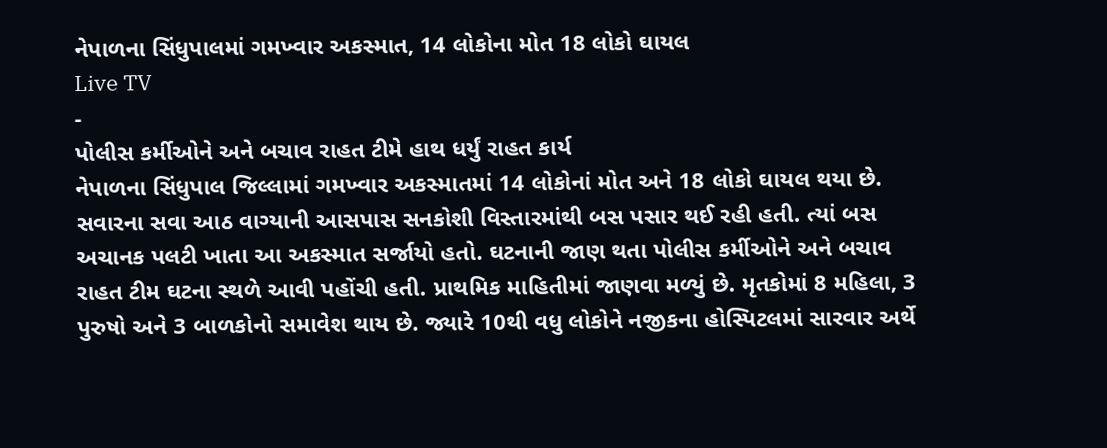નેપાળના સિંધુપાલમાં ગમખ્વાર અકસ્માત, 14 લોકોના મોત 18 લોકો ઘાયલ
Live TV
-
પોલીસ કર્મીઓને અને બચાવ રાહત ટીમે હાથ ધર્યું રાહત કાર્ય
નેપાળના સિંધુપાલ જિલ્લામાં ગમખ્વાર અકસ્માતમાં 14 લોકોનાં મોત અને 18 લોકો ઘાયલ થયા છે. સવારના સવા આઠ વાગ્યાની આસપાસ સનકોશી વિસ્તારમાંથી બસ પસાર થઈ રહી હતી. ત્યાં બસ અચાનક પલટી ખાતા આ અકસ્માત સર્જાયો હતો. ઘટનાની જાણ થતા પોલીસ કર્મીઓને અને બચાવ રાહત ટીમ ઘટના સ્થળે આવી પહોંચી હતી. પ્રાથમિક માહિતીમાં જાણવા મળ્યું છે. મૃતકોમાં 8 મહિલા, 3 પુરુષો અને 3 બાળકોનો સમાવેશ થાય છે. જ્યારે 10થી વધુ લોકોને નજીકના હોસ્પિટલમાં સારવાર અર્થે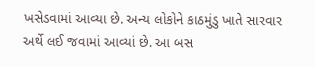ખસેડવામાં આવ્યા છે. અન્ય લોકોને કાઠમુંડુ ખાતે સારવાર અર્થે લઈ જવામાં આવ્યાં છે. આ બસ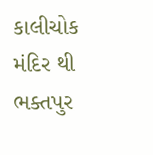કાલીચોક મંદિર થી ભક્તપુર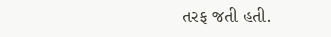તરફ જતી હતી.